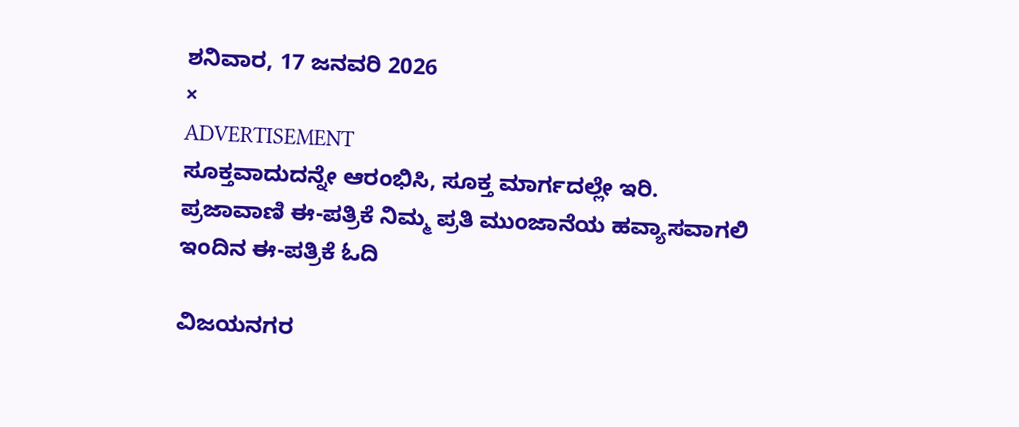ಶನಿವಾರ, 17 ಜನವರಿ 2026
×
ADVERTISEMENT
ಸೂಕ್ತವಾದುದನ್ನೇ ಆರಂಭಿಸಿ, ಸೂಕ್ತ ಮಾರ್ಗದಲ್ಲೇ ಇರಿ.
ಪ್ರಜಾವಾಣಿ ಈ-ಪತ್ರಿಕೆ ನಿಮ್ಮ ಪ್ರತಿ ಮುಂಜಾನೆಯ ಹವ್ಯಾಸವಾಗಲಿ
ಇಂದಿನ ಈ-ಪತ್ರಿಕೆ ಓದಿ

ವಿಜಯನಗರ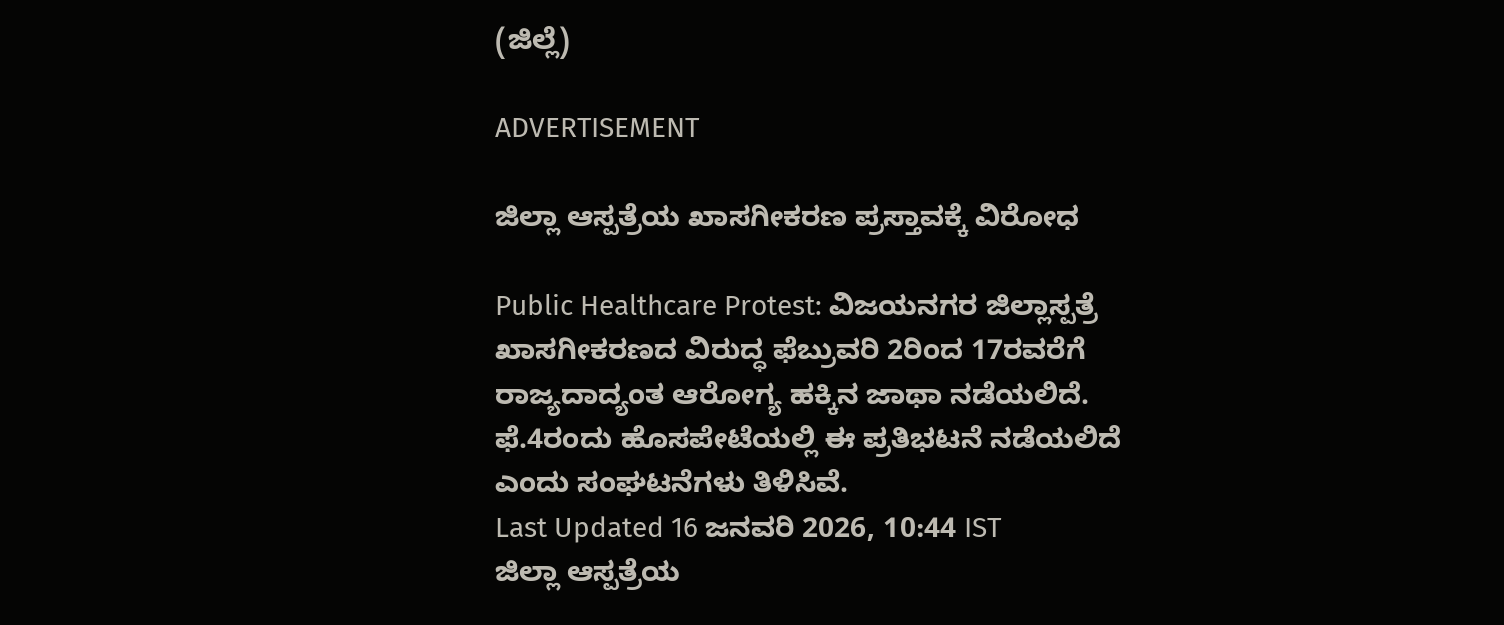(ಜಿಲ್ಲೆ)

ADVERTISEMENT

ಜಿಲ್ಲಾ ಆಸ್ಪತ್ರೆಯ ಖಾಸಗೀಕರಣ ಪ್ರಸ್ತಾವಕ್ಕೆ ವಿರೋಧ

Public Healthcare Protest: ವಿಜಯನಗರ ಜಿಲ್ಲಾಸ್ಪತ್ರೆ ಖಾಸಗೀಕರಣದ ವಿರುದ್ಧ ಫೆಬ್ರುವರಿ 2ರಿಂದ 17ರವರೆಗೆ ರಾಜ್ಯದಾದ್ಯಂತ ಆರೋಗ್ಯ ಹಕ್ಕಿನ ಜಾಥಾ ನಡೆಯಲಿದೆ. ಫೆ.4ರಂದು ಹೊಸಪೇಟೆಯಲ್ಲಿ ಈ ಪ್ರತಿಭಟನೆ ನಡೆಯಲಿದೆ ಎಂದು ಸಂಘಟನೆಗಳು ತಿಳಿಸಿವೆ.
Last Updated 16 ಜನವರಿ 2026, 10:44 IST
ಜಿಲ್ಲಾ ಆಸ್ಪತ್ರೆಯ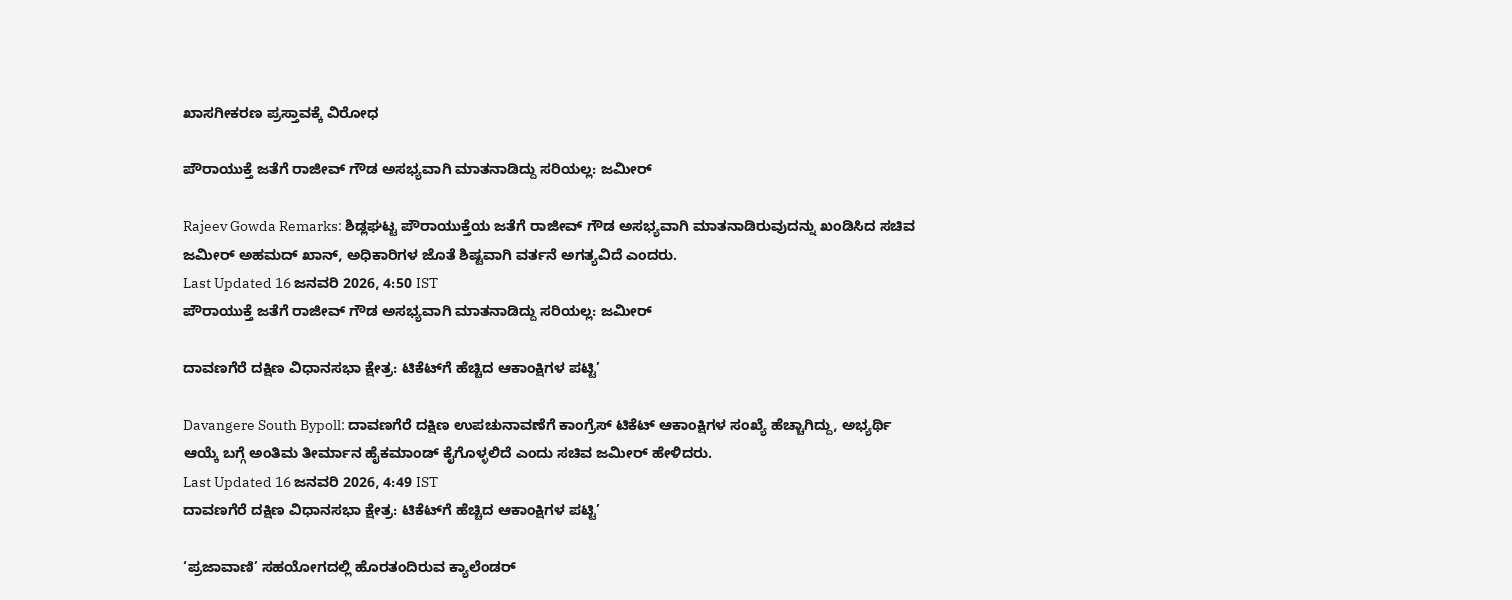ಖಾಸಗೀಕರಣ ಪ್ರಸ್ತಾವಕ್ಕೆ ವಿರೋಧ

ಪೌರಾಯುಕ್ತೆ ಜತೆಗೆ ರಾಜೀವ್ ಗೌಡ ಅಸಭ್ಯವಾಗಿ ಮಾತನಾಡಿದ್ದು ಸರಿಯಲ್ಲ: ಜಮೀರ್

Rajeev Gowda Remarks: ಶಿಡ್ಲಘಟ್ಟ ಪೌರಾಯುಕ್ತೆಯ ಜತೆಗೆ ರಾಜೀವ್ ಗೌಡ ಅಸಭ್ಯವಾಗಿ ಮಾತನಾಡಿರುವುದನ್ನು ಖಂಡಿಸಿದ ಸಚಿವ ಜಮೀರ್ ಅಹಮದ್ ಖಾನ್, ಅಧಿಕಾರಿಗಳ ಜೊತೆ ಶಿಷ್ಟವಾಗಿ ವರ್ತನೆ ಅಗತ್ಯವಿದೆ ಎಂದರು.
Last Updated 16 ಜನವರಿ 2026, 4:50 IST
ಪೌರಾಯುಕ್ತೆ ಜತೆಗೆ ರಾಜೀವ್ ಗೌಡ ಅಸಭ್ಯವಾಗಿ ಮಾತನಾಡಿದ್ದು ಸರಿಯಲ್ಲ: ಜಮೀರ್

ದಾವಣಗೆರೆ ದಕ್ಷಿಣ ವಿಧಾನಸಭಾ ಕ್ಷೇತ್ರ: ಟಿಕೆಟ್‌ಗೆ ಹೆಚ್ಚಿದ ಆಕಾಂಕ್ಷಿಗಳ ಪಟ್ಟಿ’

Davangere South Bypoll: ದಾವಣಗೆರೆ ದಕ್ಷಿಣ ಉಪಚುನಾವಣೆಗೆ ಕಾಂಗ್ರೆಸ್ ಟಿಕೆಟ್ ಆಕಾಂಕ್ಷಿಗಳ ಸಂಖ್ಯೆ ಹೆಚ್ಚಾಗಿದ್ದು, ಅಭ್ಯರ್ಥಿ ಆಯ್ಕೆ ಬಗ್ಗೆ ಅಂತಿಮ ತೀರ್ಮಾನ ಹೈಕಮಾಂಡ್ ಕೈಗೊಳ್ಳಲಿದೆ ಎಂದು ಸಚಿವ ಜಮೀರ್ ಹೇಳಿದರು.
Last Updated 16 ಜನವರಿ 2026, 4:49 IST
ದಾವಣಗೆರೆ ದಕ್ಷಿಣ ವಿಧಾನಸಭಾ ಕ್ಷೇತ್ರ: ಟಿಕೆಟ್‌ಗೆ ಹೆಚ್ಚಿದ ಆಕಾಂಕ್ಷಿಗಳ ಪಟ್ಟಿ’

‘ಪ್ರಜಾವಾಣಿ’ ಸಹಯೋಗದಲ್ಲಿ ಹೊರತಂದಿರುವ ಕ್ಯಾಲೆಂಡರ್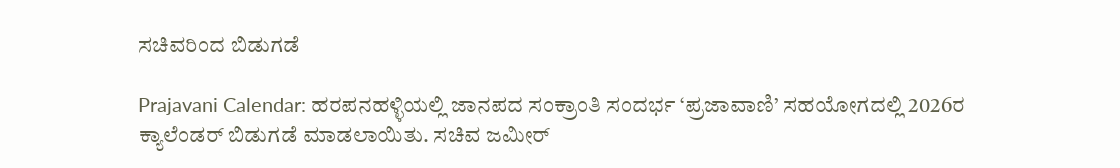ಸಚಿವರಿಂದ ಬಿಡುಗಡೆ

Prajavani Calendar: ಹರಪನಹಳ್ಳಿಯಲ್ಲಿ ಜಾನಪದ ಸಂಕ್ರಾಂತಿ ಸಂದರ್ಭ ‘ಪ್ರಜಾವಾಣಿ’ ಸಹಯೋಗದಲ್ಲಿ 2026ರ ಕ್ಯಾಲೆಂಡರ್‌ ಬಿಡುಗಡೆ ಮಾಡಲಾಯಿತು. ಸಚಿವ ಜಮೀರ್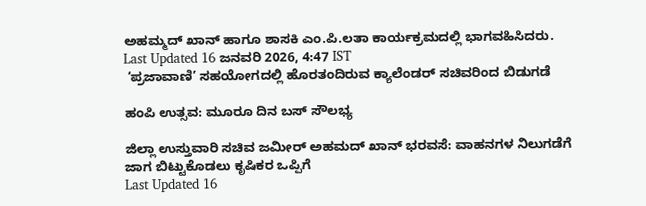ಅಹಮ್ಮದ್ ಖಾನ್ ಹಾಗೂ ಶಾಸಕಿ ಎಂ.ಪಿ.ಲತಾ ಕಾರ್ಯಕ್ರಮದಲ್ಲಿ ಭಾಗವಹಿಸಿದರು.
Last Updated 16 ಜನವರಿ 2026, 4:47 IST
 ‘ಪ್ರಜಾವಾಣಿ’ ಸಹಯೋಗದಲ್ಲಿ ಹೊರತಂದಿರುವ ಕ್ಯಾಲೆಂಡರ್ ಸಚಿವರಿಂದ ಬಿಡುಗಡೆ

ಹಂಪಿ ಉತ್ಸವ: ಮೂರೂ ದಿನ ಬಸ್‌ ಸೌಲಭ್ಯ

ಜಿಲ್ಲಾ ಉಸ್ತುವಾರಿ ಸಚಿವ ಜಮೀರ್ ಅಹಮದ್ ಖಾನ್‌ ಭರವಸೆ: ವಾಹನಗಳ ನಿಲುಗಡೆಗೆ ಜಾಗ ಬಿಟ್ಟುಕೊಡಲು ಕೃಷಿಕರ ಒಪ್ಪಿಗೆ
Last Updated 16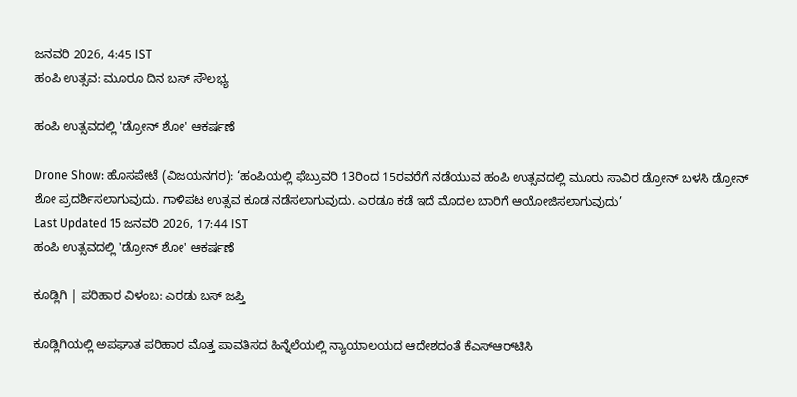ಜನವರಿ 2026, 4:45 IST
ಹಂಪಿ ಉತ್ಸವ: ಮೂರೂ ದಿನ ಬಸ್‌ ಸೌಲಭ್ಯ

ಹಂಪಿ ಉತ್ಸವದಲ್ಲಿ 'ಡ್ರೋನ್‌ ಶೋ' ಆಕರ್ಷಣೆ

Drone Show: ಹೊಸಪೇಟೆ (ವಿಜಯನಗರ): ‘ಹಂಪಿಯಲ್ಲಿ ಫೆಬ್ರುವರಿ 13ರಿಂದ 15ರವರೆಗೆ ನಡೆಯುವ ಹಂಪಿ ಉತ್ಸವದಲ್ಲಿ ಮೂರು ಸಾವಿರ ಡ್ರೋನ್‌ ಬಳಸಿ ಡ್ರೋನ್‌ ಶೋ ಪ್ರದರ್ಶಿಸಲಾಗುವುದು. ಗಾಳಿಪಟ ಉತ್ಸವ ಕೂಡ ನಡೆಸಲಾಗುವುದು. ಎರಡೂ ಕಡೆ ಇದೆ ಮೊದಲ ಬಾರಿಗೆ ಆಯೋಜಿಸಲಾಗುವುದು’
Last Updated 15 ಜನವರಿ 2026, 17:44 IST
ಹಂಪಿ ಉತ್ಸವದಲ್ಲಿ 'ಡ್ರೋನ್‌ ಶೋ' ಆಕರ್ಷಣೆ

ಕೂಡ್ಲಿಗಿ | ಪರಿಹಾರ ವಿಳಂಬ: ಎರಡು ಬಸ್ ಜಪ್ತಿ

ಕೂಡ್ಲಿಗಿಯಲ್ಲಿ ಅಪಘಾತ ಪರಿಹಾರ ಮೊತ್ತ ಪಾವತಿಸದ ಹಿನ್ನೆಲೆಯಲ್ಲಿ ನ್ಯಾಯಾಲಯದ ಆದೇಶದಂತೆ ಕೆಎಸ್‌ಆರ್‌ಟಿಸಿ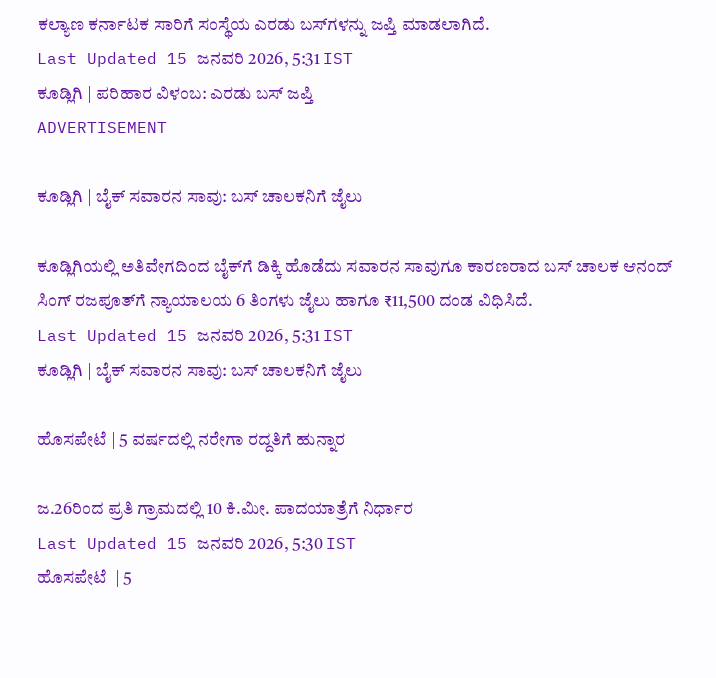ಕಲ್ಯಾಣ ಕರ್ನಾಟಕ ಸಾರಿಗೆ ಸಂಸ್ಥೆಯ ಎರಡು ಬಸ್‌ಗಳನ್ನು ಜಪ್ತಿ ಮಾಡಲಾಗಿದೆ.
Last Updated 15 ಜನವರಿ 2026, 5:31 IST
ಕೂಡ್ಲಿಗಿ | ಪರಿಹಾರ ವಿಳಂಬ: ಎರಡು ಬಸ್ ಜಪ್ತಿ
ADVERTISEMENT

ಕೂಡ್ಲಿಗಿ | ಬೈಕ್ ಸವಾರನ ಸಾವು: ಬಸ್ ಚಾಲಕನಿಗೆ ಜೈಲು

ಕೂಡ್ಲಿಗಿಯಲ್ಲಿ ಅತಿವೇಗದಿಂದ ಬೈಕ್‌ಗೆ ಡಿಕ್ಕಿ ಹೊಡೆದು ಸವಾರನ ಸಾವುಗೂ ಕಾರಣರಾದ ಬಸ್ ಚಾಲಕ ಆನಂದ್ ಸಿಂಗ್ ರಜಪೂತ್‌ಗೆ ನ್ಯಾಯಾಲಯ 6 ತಿಂಗಳು ಜೈಲು ಹಾಗೂ ₹11,500 ದಂಡ ವಿಧಿಸಿದೆ.
Last Updated 15 ಜನವರಿ 2026, 5:31 IST
ಕೂಡ್ಲಿಗಿ | ಬೈಕ್ ಸವಾರನ ಸಾವು: ಬಸ್ ಚಾಲಕನಿಗೆ ಜೈಲು

ಹೊಸಪೇಟೆ | 5 ವರ್ಷದಲ್ಲಿ ನರೇಗಾ ರದ್ದತಿಗೆ ಹುನ್ನಾರ

ಜ.26ರಿಂದ ಪ್ರತಿ ಗ್ರಾಮದಲ್ಲಿ 10 ಕಿ.ಮೀ. ಪಾದಯಾತ್ರೆಗೆ ನಿರ್ಧಾರ
Last Updated 15 ಜನವರಿ 2026, 5:30 IST
ಹೊಸಪೇಟೆ  | 5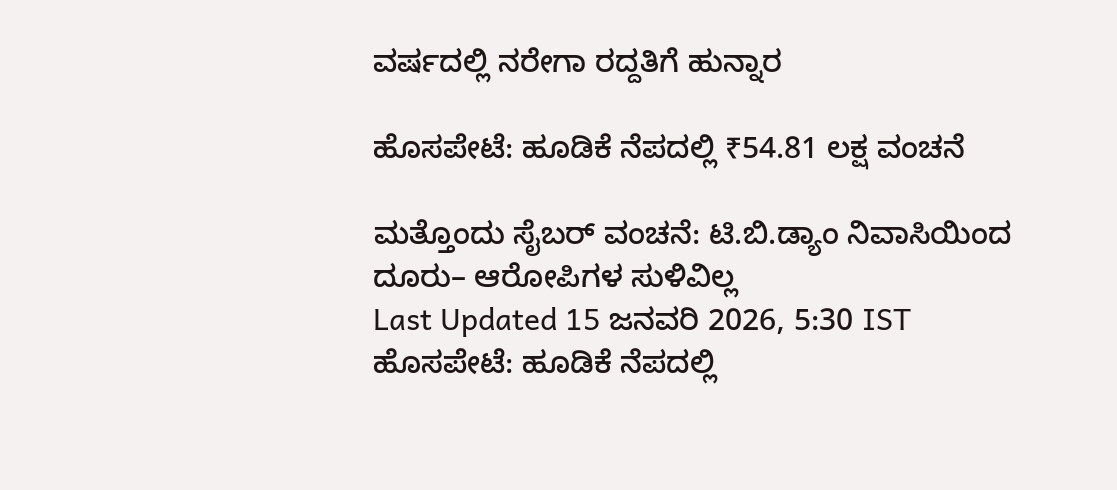ವರ್ಷದಲ್ಲಿ ನರೇಗಾ ರದ್ದತಿಗೆ ಹುನ್ನಾರ

ಹೊಸಪೇಟೆ: ಹೂಡಿಕೆ ನೆಪದಲ್ಲಿ ₹54.81 ಲಕ್ಷ ವಂಚನೆ

ಮತ್ತೊಂದು ಸೈಬರ್ ವಂಚನೆ: ಟಿ.ಬಿ.ಡ್ಯಾಂ ನಿವಾಸಿಯಿಂದ ದೂರು– ಆರೋಪಿಗಳ ಸುಳಿವಿಲ್ಲ
Last Updated 15 ಜನವರಿ 2026, 5:30 IST
ಹೊಸಪೇಟೆ: ಹೂಡಿಕೆ ನೆಪದಲ್ಲಿ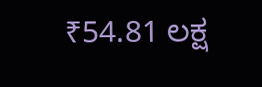₹54.81 ಲಕ್ಷ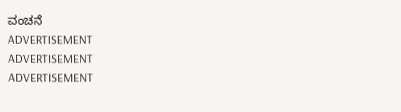ವಂಚನೆ
ADVERTISEMENT
ADVERTISEMENT
ADVERTISEMENT